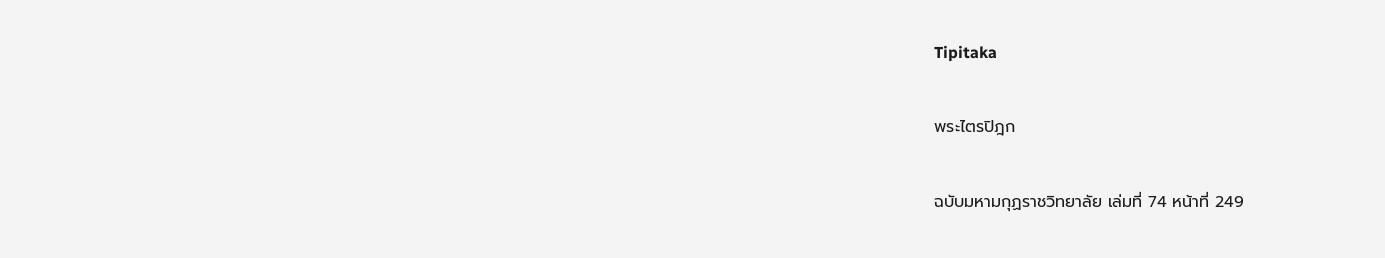Tipitaka

พระไตรปิฎก

ฉบับมหามกุฏราชวิทยาลัย เล่มที่ 74 หน้าที่ 249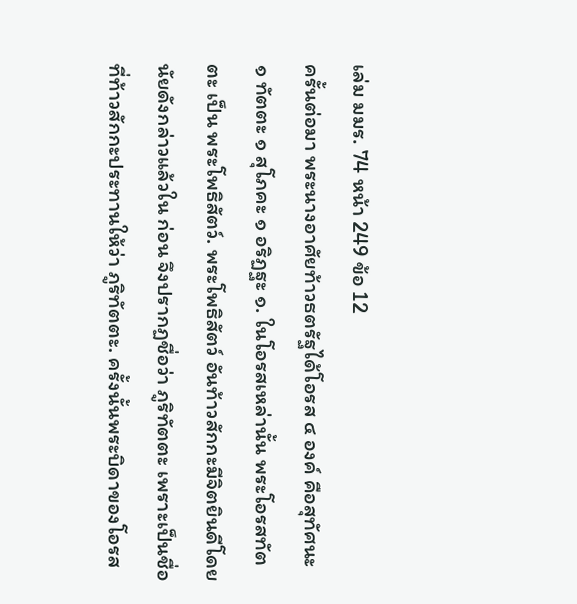เล่ม มมร. 74 หน้า 249 ข้อ 12
ครั้นต่อมา พระนางอาศัยท้าวธตรัฐได้โอรส ๔ องค์ คือสุทัศนะ ๑ ทัตตะ ๑ สุโภคะ ๑ อริฏฐะ ๑. ในโอรสเหล่านั้น พระโอรสทัตตะ เป็น พระโพธิสัตว์. พระโพธิสัตว์ อันท้าวสักกะมีจิตยินดีโดยนัยดังกล่าวแล้วใน ก่อน จึงปรากฏชื่อว่า ภูริทัตตะ เพราะเป็นชื่อที่ท้าวสักกะประทานให้ว่า ภูริทัตตะ. ครั้งนั้นพระบิดาของโอรส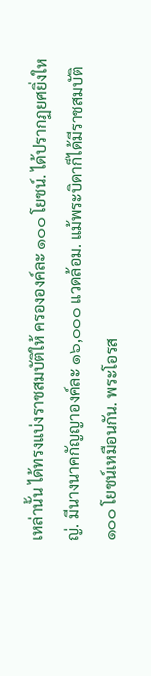เหล่านั้น ได้ทรงแบ่งราชสมบัติให้ ครององค์ละ ๑๐๐ โยชน์. ได้ปรากฏยศยิ่งใหญ่. มีนางนาคกัญญาองค์ละ ๑๖,๐๐๐ แวดล้อม. แม้พระบิดาก็ได้มีราชสมบัติ ๑๐๐ โยชน์เหมือนกัน. พระโอรส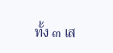ทั้ง ๓ เส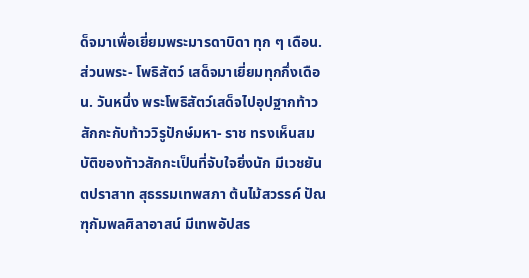ด็จมาเพื่อเยี่ยมพระมารดาบิดา ทุก ๆ เดือน. ส่วนพระ- โพธิสัตว์ เสด็จมาเยี่ยมทุกกึ่งเดือน. วันหนึ่ง พระโพธิสัตว์เสด็จไปอุปฐากท้าวสักกะกับท้าววิรูปักษ์มหา- ราช ทรงเห็นสมบัติของทัาวสักกะเป็นที่จับใจยิ่งนัก มีเวชยันตปราสาท สุธรรมเทพสภา ต้นไม้สวรรค์ ปัณฑุกัมพลศิลาอาสน์ มีเทพอัปสร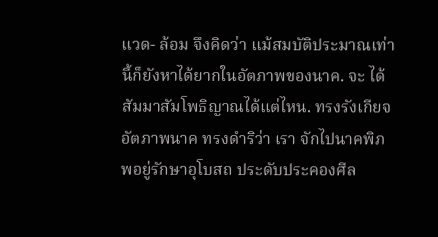แวด- ล้อม จึงคิดว่า แม้สมบัติประมาณเท่านี้ก็ยังหาได้ยากในอัตภาพของนาค. จะ ได้สัมมาสัมโพธิญาณได้แต่ไหน. ทรงรังเกียจอัตภาพนาค ทรงดำริว่า เรา จักไปนาคพิภพอยู่รักษาอุโบสถ ประดับประคองศีล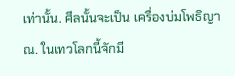เท่านั้น. ศีลนั้นจะเป็น เครื่องบ่มโพธิญาณ. ในเทวโลกนี้จักมี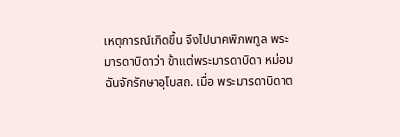เหตุการณ์เกิดขึ้น จึงไปนาคพิภพทูล พระมารดาบิดาว่า ข้าแต่พระมารดาบิดา หม่อมฉันจักรักษาอุโบสถ. เมื่อ พระมารดาบิดาต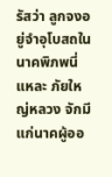รัสว่า ลูกจงอยู่จำอุโบสถในนาคพิภพนี่แหละ ภัยใหญ่หลวง จักมีแก่นาคผู้ออ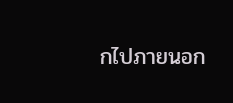กไปภายนอก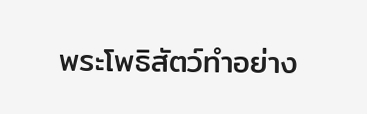พระโพธิสัตว์ทำอย่าง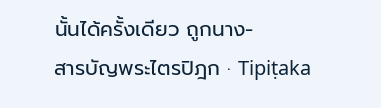นั้นได้ครั้งเดียว ถูกนาง-
สารบัญพระไตรปิฎก · Tipiṭaka